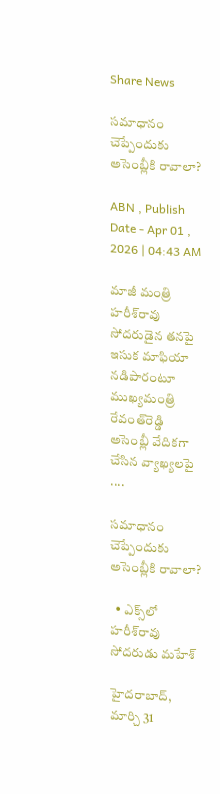Share News

సమాధానం చెప్పేందుకు అసెంబ్లీకి రావాలా?

ABN , Publish Date - Apr 01 , 2026 | 04:43 AM

మాజీ మంత్రి హరీశ్‌రావు సోదరుడైన తనపై ఇసుక మాఫియా నడిపారంటూ ముఖ్యమంత్రి రేవంత్‌రెడ్డి అసెంబ్లీ వేదికగా చేసిన వ్యాఖ్యలపై ....

సమాధానం చెప్పేందుకు అసెంబ్లీకి రావాలా?

  • ఎక్స్‌లో హరీశ్‌రావు సోదరుడు మహేశ్‌

హైదరాబాద్‌, మార్చి 31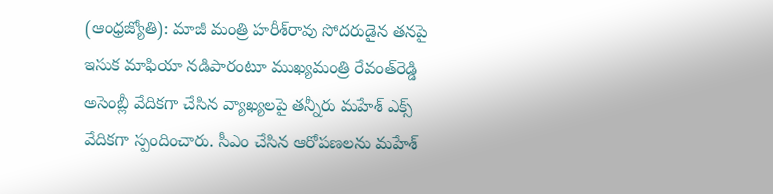(ఆంధ్రజ్యోతి): మాజీ మంత్రి హరీశ్‌రావు సోదరుడైన తనపై ఇసుక మాఫియా నడిపారంటూ ముఖ్యమంత్రి రేవంత్‌రెడ్డి అసెంబ్లీ వేదికగా చేసిన వ్యాఖ్యలపై తన్నీరు మహేశ్‌ ఎక్స్‌ వేదికగా స్పందించారు. సీఎం చేసిన ఆరోపణలను మహేశ్‌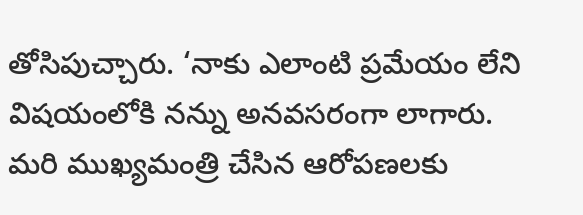తోసిపుచ్చారు. ‘నాకు ఎలాంటి ప్రమేయం లేని విషయంలోకి నన్ను అనవసరంగా లాగారు. మరి ముఖ్యమంత్రి చేసిన ఆరోపణలకు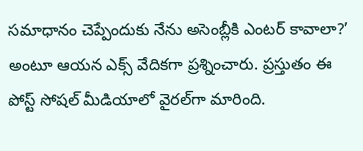సమాధానం చెప్పేందుకు నేను అసెంబ్లీకి ఎంటర్‌ కావాలా?’ అంటూ ఆయన ఎక్స్‌ వేదికగా ప్రశ్నించారు. ప్రస్తుతం ఈ పోస్ట్‌ సోషల్‌ మీడియాలో వైరల్‌గా మారింది.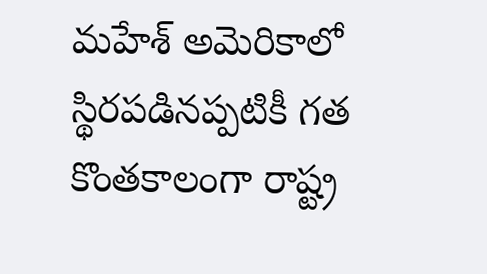మహేశ్‌ అమెరికాలో స్థిరపడినప్పటికీ గత కొంతకాలంగా రాష్ట్ర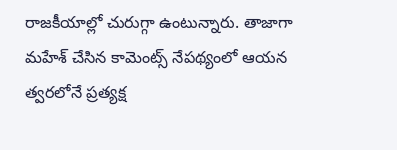రాజకీయాల్లో చురుగ్గా ఉంటున్నారు. తాజాగా మహేశ్‌ చేసిన కామెంట్స్‌ నేపథ్యంలో ఆయన త్వరలోనే ప్రత్యక్ష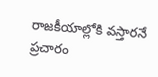రాజకీయాల్లోకి వస్తారనే ప్రచారం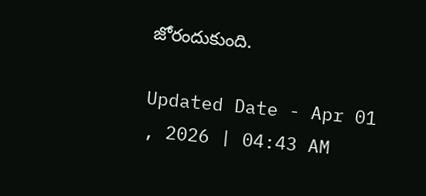జోరందుకుంది.

Updated Date - Apr 01 , 2026 | 04:43 AM